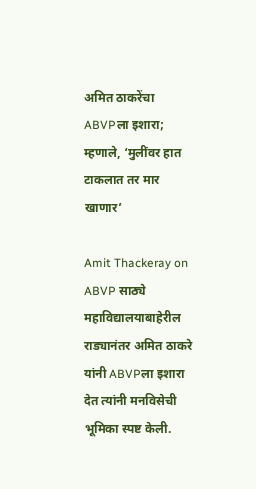अमित ठाकरेंचा ABVPला इशारा; म्हणाले, ‘मुलींवर हात टाकलात तर मार खाणार’

Amit Thackeray on ABVP साठ्ये महाविद्यालयाबाहेरील राड्यानंतर अमित ठाकरे यांनी ABVPला इशारा देत त्यांनी मनविसेची भूमिका स्पष्ट केली.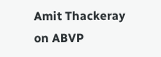Amit Thackeray on ABVP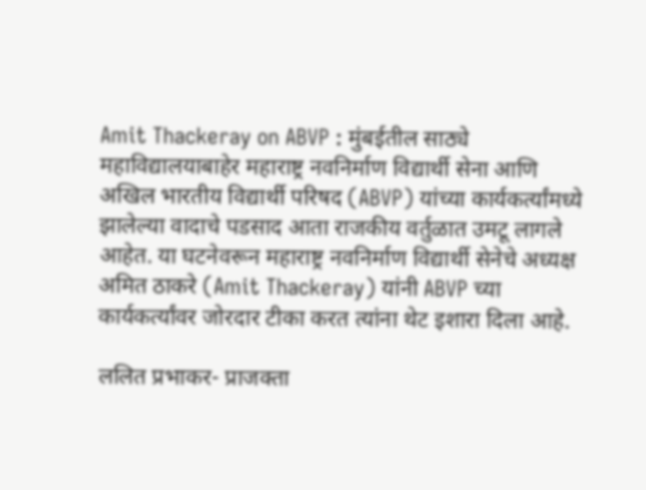Amit Thackeray on ABVP : मुंबईतील साठ्ये महाविद्यालयाबाहेर महाराष्ट्र नवनिर्माण विद्यार्थी सेना आणि अखिल भारतीय विद्यार्थी परिषद (ABVP) यांच्या कार्यकर्त्यांमध्ये झालेल्या वादाचे पडसाद आता राजकीय वर्तुळात उमटू लागले आहेत. या घटनेवरून महाराष्ट्र नवनिर्माण विद्यार्थी सेनेचे अध्यक्ष अमित ठाकरे (Amit Thackeray) यांनी ABVP च्या कार्यकर्त्यांवर जोरदार टीका करत त्यांना थेट इशारा दिला आहे.

ललित प्रभाकर- प्राजक्ता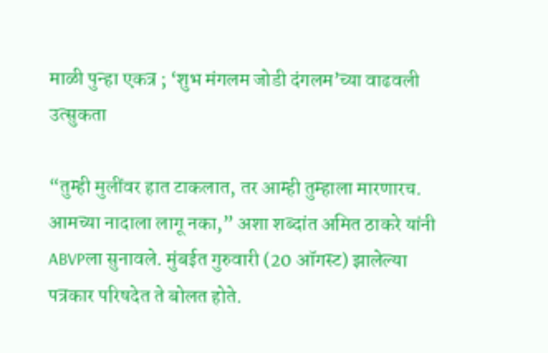माळी पुन्हा एकत्र ; ‘शुभ मंगलम जोडी दंगलम’च्या वाढवली उत्सुकता

“तुम्ही मुलींवर हात टाकलात, तर आम्ही तुम्हाला मारणारच. आमच्या नादाला लागू नका,” अशा शब्दांत अमित ठाकरे यांनी ABVPला सुनावले. मुंबईत गुरुवारी (20 ऑगस्ट) झालेल्या पत्रकार परिषदेत ते बोलत होते.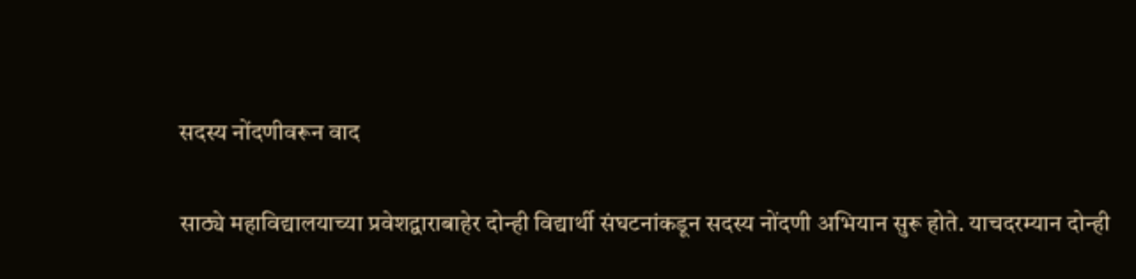सदस्य नोंदणीवरून वाद

साठ्ये महाविद्यालयाच्या प्रवेशद्वाराबाहेर दोन्ही विद्यार्थी संघटनांकडून सदस्य नोंदणी अभियान सुरू होते. याचदरम्यान दोन्ही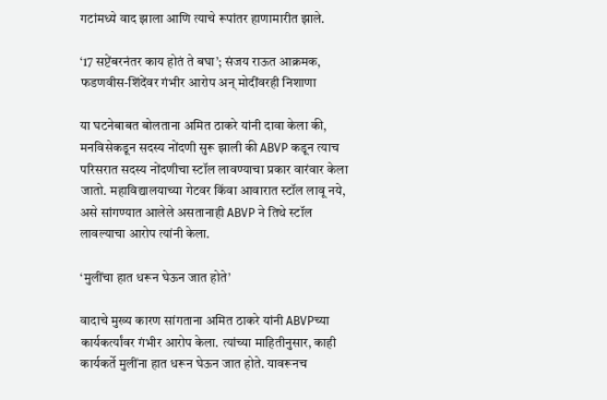गटांमध्ये वाद झाला आणि त्याचे रूपांतर हाणामारीत झाले.

‘17 सप्टेंबरनंतर काय होतं ते बघा’; संजय राऊत आक्रमक, फडणवीस-शिंदेंवर गंभीर आरोप अन् मोदींवरही निशाणा

या घटनेबाबत बोलताना अमित ठाकरे यांनी दावा केला की, मनविसेकडून सदस्य नोंदणी सुरू झाली की ABVP कडून त्याच परिसरात सदस्य नोंदणीचा स्टॉल लावण्याचा प्रकार वारंवार केला जातो. महाविद्यालयाच्या गेटवर किंवा आवारात स्टॉल लावू नये, असे सांगण्यात आलेले असतानाही ABVP ने तिथे स्टॉल लावल्याचा आरोप त्यांनी केला.

‘मुलींचा हात धरून घेऊन जात होते’

वादाचे मुख्य कारण सांगताना अमित ठाकरे यांनी ABVPच्या कार्यकर्त्यांवर गंभीर आरोप केला. त्यांच्या माहितीनुसार, काही कार्यकर्ते मुलींना हात धरून घेऊन जात होते. यावरूनच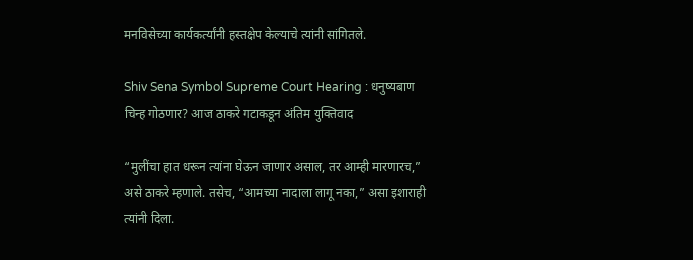मनविसेच्या कार्यकर्त्यांनी हस्तक्षेप केल्याचे त्यांनी सांगितले.

Shiv Sena Symbol Supreme Court Hearing : धनुष्यबाण चिन्ह गोठणार? आज ठाकरे गटाकडून अंतिम युक्तिवाद

“मुलींचा हात धरून त्यांना घेऊन जाणार असाल, तर आम्ही मारणारच,” असे ठाकरे म्हणाले. तसेच, “आमच्या नादाला लागू नका,” असा इशाराही त्यांनी दिला.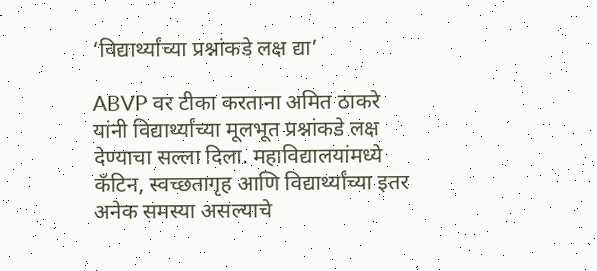‘विद्यार्थ्यांच्या प्रश्नांकडे लक्ष द्या’

ABVP वर टीका करताना अमित ठाकरे यांनी विद्यार्थ्यांच्या मूलभूत प्रश्नांकडे लक्ष देण्याचा सल्ला दिला. महाविद्यालयांमध्ये कँटिन, स्वच्छतागृह आणि विद्यार्थ्यांच्या इतर अनेक समस्या असल्याचे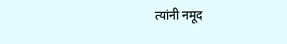त्यांनी नमूद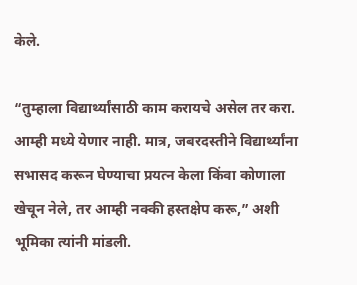केले.

“तुम्हाला विद्यार्थ्यांसाठी काम करायचे असेल तर करा. आम्ही मध्ये येणार नाही. मात्र, जबरदस्तीने विद्यार्थ्यांना सभासद करून घेण्याचा प्रयत्न केला किंवा कोणाला खेचून नेले, तर आम्ही नक्की हस्तक्षेप करू,” अशी भूमिका त्यांनी मांडली.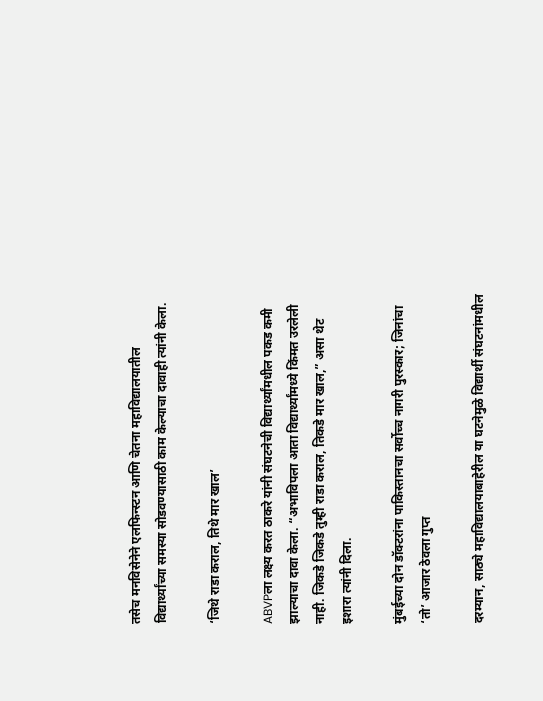तसेच मनविसेनेने एलफिन्स्टन आणि चेतना महाविद्यालयातील विद्यार्थ्यांच्या समस्या सोडवण्यासाठी काम केल्याचा दावाही त्यांनी केला.

‘जिथे राडा कराल, तिथे मार खाल’

ABVPला लक्ष्य करत ठाकरे यांनी संघटनेची विद्यार्थ्यांमधील पकड कमी झाल्याचा दावा केला. “अभाविपला आता विद्यार्थ्यांमध्ये किंमत उरलेली नाही. जिकडे जिकडे तुम्ही राडा कराल, तिकडे मार खाल,” असा थेट इशारा त्यांनी दिला.

मुंबईच्या दोन डॉक्टरांना पाकिस्तानचा सर्वोच्च नागरी पुरस्कार; जिनांचा ‘तो’ आजार ठेवला गुप्त

दरम्यान, साठ्ये महाविद्यालयाबाहेरील या घटनेमुळे विद्यार्थी संघटनांमधील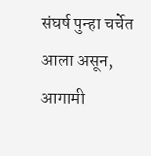संघर्ष पुन्हा चर्चेत आला असून, आगामी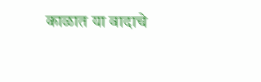काळात या वादाचे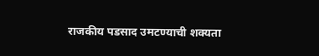राजकीय पडसाद उमटण्याची शक्यता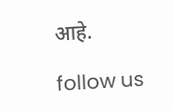आहे.

follow us